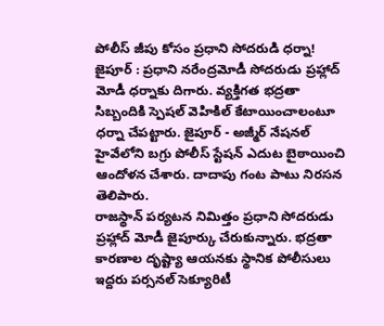పోలీస్ జీపు కోసం ప్రధాని సోదరుడి ధర్నా!
జైపూర్ : ప్రధాని నరేంద్రమోడీ సోదరుడు ప్రహ్లాద్ మోడీ ధర్నాకు దిగారు. వ్యక్తిగత భద్రతా సిబ్బందికి స్పెషల్ వెహికిల్ కేటాయించాలంటూ ధర్నా చేపట్టారు. జైపూర్ - అజ్మీర్ నేషనల్ హైవేలోని బగ్రు పోలీస్ స్టేషన్ ఎదుట బైఠాయించి ఆందోళన చేశారు. దాదాపు గంట పాటు నిరసన తెలిపారు.
రాజస్థాన్ పర్యటన నిమిత్తం ప్రధాని సోదరుడు ప్రహ్లాద్ మోడీ జైపూర్కు చేరుకున్నారు. భద్రతా కారణాల దృష్ట్యా ఆయనకు స్థానిక పోలీసులు ఇద్దరు పర్సనల్ సెక్యూరిటీ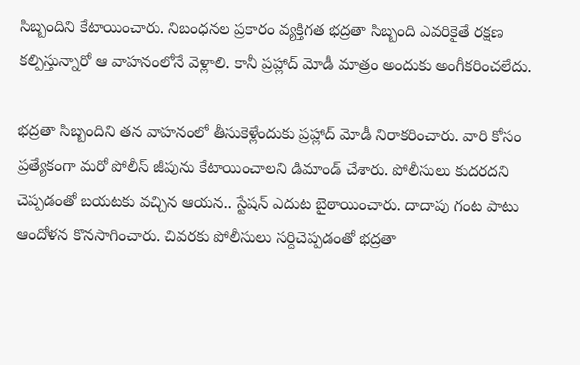సిబ్బందిని కేటాయించారు. నిబంధనల ప్రకారం వ్యక్తిగత భద్రతా సిబ్బంది ఎవరికైతే రక్షణ కల్పిస్తున్నారో ఆ వాహనంలోనే వెళ్లాలి. కానీ ప్రహ్లాద్ మోడీ మాత్రం అందుకు అంగీకరించలేదు.

భద్రతా సిబ్బందిని తన వాహనంలో తీసుకెళ్లేందుకు ప్రహ్లాద్ మోడీ నిరాకరించారు. వారి కోసం ప్రత్యేకంగా మరో పోలీస్ జీపును కేటాయించాలని డిమాండ్ చేశారు. పోలీసులు కుదరదని చెప్పడంతో బయటకు వచ్చిన ఆయన.. స్టేషన్ ఎదుట బైఠాయించారు. దాదాపు గంట పాటు ఆందోళన కొనసాగించారు. చివరకు పోలీసులు సర్దిచెప్పడంతో భద్రతా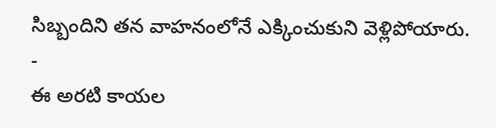సిబ్బందిని తన వాహనంలోనే ఎక్కించుకుని వెళ్లిపోయారు.
-
ఈ అరటి కాయల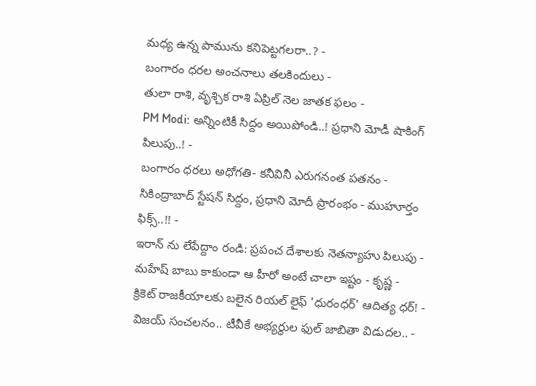మధ్య ఉన్న పామును కనిపెట్టగలరా..? -
బంగారం ధరల అంచనాలు తలకిందులు -
తులా రాశి, వృశ్చిక రాశి ఏప్రిల్ నెల జాతక ఫలం -
PM Modi: అన్నింటికీ సిద్దం అయిపోండి..! ప్రధాని మోడీ షాకింగ్ పిలుపు..! -
బంగారం ధరలు అధోగతి- కనీవినీ ఎరుగనంత పతనం -
సికింద్రాబాద్ స్టేషన్ సిద్దం, ప్రధాని మోదీ ప్రారంభం - ముహూర్తం ఫిక్స్..!! -
ఇరాన్ ను లేపేద్దాం రండి: ప్రపంచ దేశాలకు నెతన్యాహు పిలుపు -
మహేష్ బాబు కాకుండా ఆ హీరో అంటే చాలా ఇష్టం - కృష్ణ -
క్రికెట్ రాజకీయాలకు బలైన రియల్ లైఫ్ 'ధురంధర్' ఆదిత్య ధర్! -
విజయ్ సంచలనం.. టీవీకే అభ్యర్థుల ఫుల్ జాబితా విడుదల.. -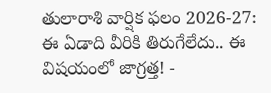తులారాశి వార్షిక ఫలం 2026-27: ఈ ఏడాది వీరికి తిరుగేలేదు.. ఈ విషయంలో జాగ్రత్త! -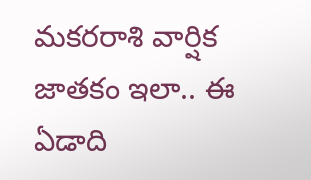మకరరాశి వార్షిక జాతకం ఇలా.. ఈ ఏడాది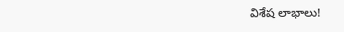విశేష లాభాలు!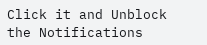Click it and Unblock the Notifications